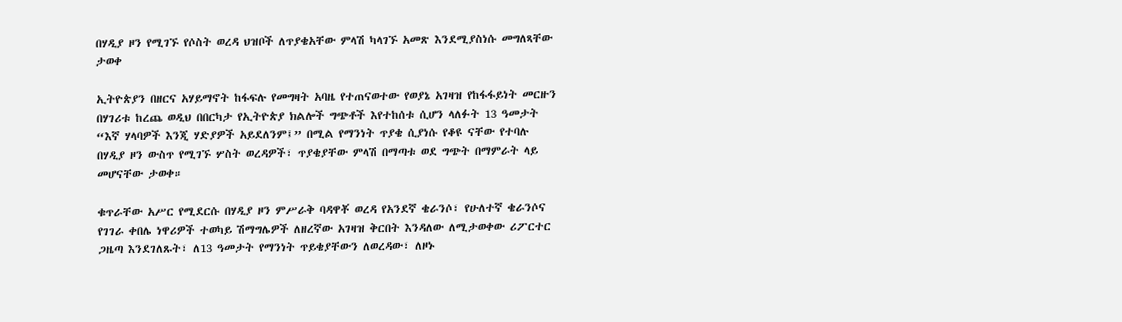በሃዲያ ዞን የሚገኙ የሶስት ወረዳ ህዝቦች ለጥያቄአቸው ምላሽ ካላገኙ አመጽ እንደሚያስነሱ መግለጻቸው ታወቀ

ኢትዮጵያን በዘርና አሃይማኖት ከፋፍሉ የመግዛት አባዜ የተጠናወተው የወያኔ አገዛዝ የከፋፋይነት መርዙን በሃገሪቱ ከረጨ ወዲህ በበርካታ የኢትዮጵያ ክልሎች ግጭቶች እየተከሰቱ ሲሆን ላለፉት 13 ዓመታት “እኛ ሃላባዎች እንጂ ሃድያዎች አይደለንም፤” በሚል የማንነት ጥያቄ ሲያነሱ የቆዩ ናቸው የተባሉ በሃዲያ ዞን ውስጥ የሚገኙ ሦስት ወረዳዎች፣ ጥያቄያቸው ምላሽ በማጣቱ ወደ ግጭት በማምራት ላይ መሆናቸው ታወቀ።

ቁጥራቸው አሥር የሚደርሱ በሃዲያ ዞን ምሥራቅ ባዳዋቾ ወረዳ የአንደኛ ቄራንሶ፣ የሁለተኛ ቄራንሶና የገገራ ቀበሌ ነዋሪዎች ተወካይ ሽማግሌዎች ለዘረኛው አገዛዝ ቅርበት እንዳለው ለሚታወቀው ሪፖርተር ጋዜጣ እንደገለጹት፣ ለ13 ዓመታት የማንነት ጥይቄያቸውን ለወረዳው፣ ለዞኑ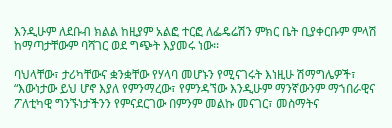እንዲሁም ለደቡብ ክልል ከዚያም አልፎ ተርፎ ለፌዴሬሽን ምክር ቤት ቢያቀርቡም ምላሽ ከማጣታቸውም ባሻገር ወደ ግጭት እያመሩ ነው፡፡

ባህላቸው፣ ታሪካቸውና ቋንቋቸው የሃላባ መሆኑን የሚናገሩት እነዚሁ ሽማግሌዎች፣ “እውነታው ይህ ሆኖ እያለ የምንማረው፣ የምንዳኘው እንዲሁም ማንኛውንም ማኀበራዊና ፖለቲካዊ ግንኙነታችንን የምናደርገው በምንም መልኩ መናገር፣ መስማትና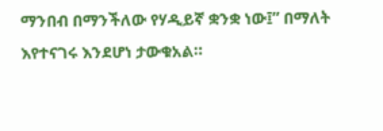ማንበብ በማንችለው የሃዲይኛ ቋንቋ ነው፤” በማለት እየተናገሩ እንደሆነ ታውቁአል።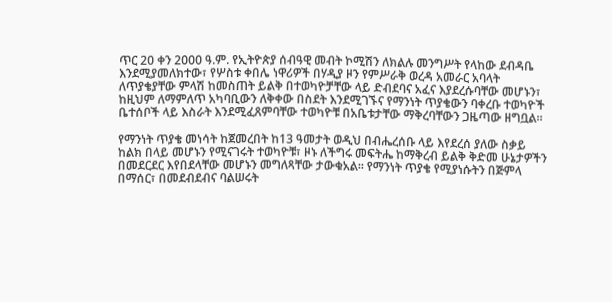ጥር 20 ቀን 2000 ዓ.ም. የኢትዮጵያ ሰብዓዊ መብት ኮሚሽን ለክልሉ መንግሥት የላከው ደብዳቤ እንደሚያመለክተው፣ የሦስቱ ቀበሌ ነዋሪዎች በሃዲያ ዞን የምሥራቅ ወረዳ አመራር አባላት ለጥያቄያቸው ምላሽ ከመስጠት ይልቅ በተወካዮቻቸው ላይ ድብደባና አፈና እያደረሱባቸው መሆኑን፣ ከዚህም ለማምለጥ አካባቢውን ለቅቀው በስደት እንደሚገኙና የማንነት ጥያቄውን ባቀረቡ ተወካዮች ቤተሰቦች ላይ እስራት እንደሚፈጸምባቸው ተወካዮቹ በአቤቱታቸው ማቅረባቸውን ጋዜጣው ዘግቧል።

የማንነት ጥያቄ መነሳት ከጀመረበት ከ13 ዓመታት ወዲህ በብሔረሰቡ ላይ እየደረሰ ያለው ስቃይ ከልክ በላይ መሆኑን የሚናገሩት ተወካዮቹ፣ ዞኑ ለችግሩ መፍትሔ ከማቅረብ ይልቅ ቅድመ ሁኔታዎችን በመደርደር እየበደላቸው መሆኑን መግለጻቸው ታውቁአል፡፡ የማንነት ጥያቄ የሚያነሱትን በጅምላ በማሰር፣ በመደብደብና ባልሠሩት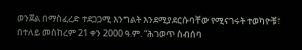ወንጀል በማስፈረድ ተደጋጋሚ እንግልት እንደሚያደርሱባቸው የሚናገሩት ተወካዮቹ፣ በተለይ መስከረም 21 ቀን 2000 ዓ.ም. “ሕገወጥ ስብሰባ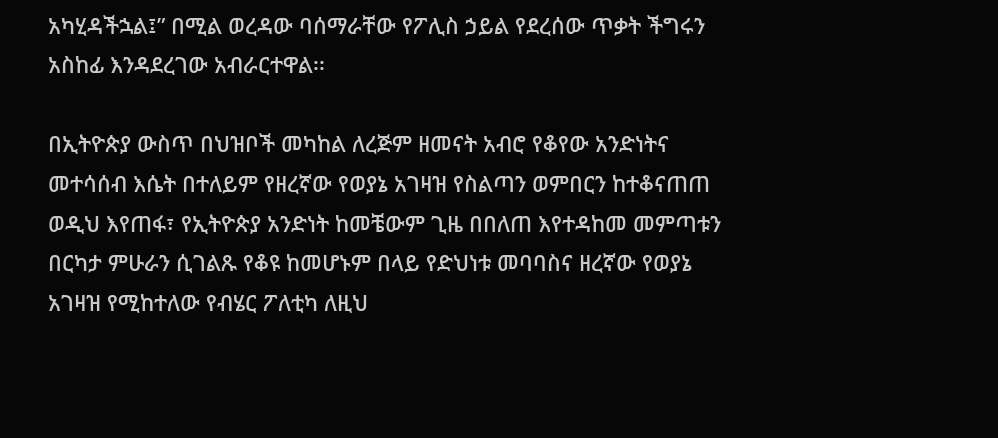አካሂዳችኋል፤” በሚል ወረዳው ባሰማራቸው የፖሊስ ኃይል የደረሰው ጥቃት ችግሩን አስከፊ እንዳደረገው አብራርተዋል፡፡

በኢትዮጵያ ውስጥ በህዝቦች መካከል ለረጅም ዘመናት አብሮ የቆየው አንድነትና መተሳሰብ እሴት በተለይም የዘረኛው የወያኔ አገዛዝ የስልጣን ወምበርን ከተቆናጠጠ ወዲህ እየጠፋ፣ የኢትዮጵያ አንድነት ከመቼውም ጊዜ በበለጠ እየተዳከመ መምጣቱን በርካታ ምሁራን ሲገልጹ የቆዩ ከመሆኑም በላይ የድህነቱ መባባስና ዘረኛው የወያኔ አገዛዝ የሚከተለው የብሄር ፖለቲካ ለዚህ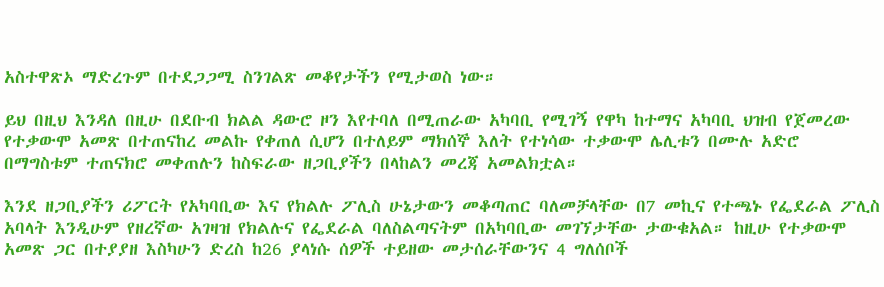አስተዋጽኦ ማድረጉም በተደጋጋሚ ስንገልጽ መቆየታችን የሚታወስ ነው።

ይህ በዚህ እንዳለ በዚሁ በደቡብ ክልል ዳውሮ ዞን እየተባለ በሚጠራው አካባቢ የሚገኝ የዋካ ከተማና አካባቢ ህዝብ የጀመረው የተቃውሞ አመጽ በተጠናከረ መልኩ የቀጠለ ሲሆን በተለይም ማክሰኞ እለት የተነሳው ተቃውሞ ሌሊቱን በሙሉ አድሮ በማግስቱም ተጠናክሮ መቀጠሉን ከስፍራው ዘጋቢያችን በላከልን መረጃ አመልክቷል።

እንደ ዘጋቢያችን ሪፖርት የአካባቢው እና የክልሉ ፖሊስ ሁኔታውን መቆጣጠር ባለመቻላቸው በ7 መኪና የተጫኑ የፌደራል ፖሊስ አባላት እንዲሁም የዘረኛው አገዛዝ የክልሉና የፌደራል ባለስልጣናትም በአካባቢው መገኘታቸው ታውቁአል። ከዚሁ የተቃውሞ አመጽ ጋር በተያያዘ እስካሁን ድረስ ከ26 ያላነሱ ሰዎች ተይዘው መታሰራቸውንና 4 ግለሰቦች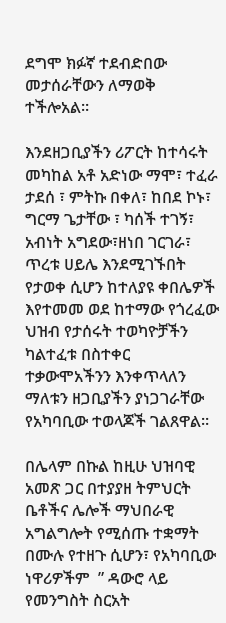ደግሞ ክፉኛ ተደብድበው መታሰራቸውን ለማወቅ ተችሎአል።

እንደዘጋቢያችን ሪፖርት ከተሳሩት መካከል አቶ አድነው ማሞ፣ ተፈራ ታደሰ ፣ ምትኩ በቀለ፣ ከበደ ኮኑ፣ ግርማ ጌታቸው ፣ ካሰች ተገኝ፣ አብነት አግደው፣ዘነበ ገርገራ፣ ጥረቱ ሀይሌ እንደሚገኙበት የታወቀ ሲሆን ከተለያዩ ቀበሌዎች እየተመመ ወደ ከተማው የጎረፈው ህዝብ የታሰሩት ተወካዮቻችን ካልተፈቱ በስተቀር ተቃውሞአችንን እንቀጥላለን ማለቱን ዘጋቢያችን ያነጋገራቸው የአካባቢው ተወላጆች ገልጸዋል።

በሌላም በኩል ከዚሁ ህዝባዊ አመጽ ጋር በተያያዘ ትምህርት ቤቶችና ሌሎች ማህበራዊ አግልግሎት የሚሰጡ ተቋማት በሙሉ የተዘጉ ሲሆን፣ የአካባቢው ነዋሪዎችም  ” ዳውሮ ላይ የመንግስት ስርአት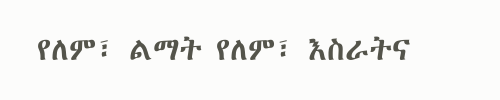የለም፣ ልማት የለም፣ እስራትና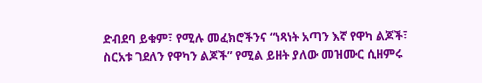ድብደባ ይቁም፣ የሚሉ መፈክሮችንና “ነጻነት አጣን እኛ የዋካ ልጆች፣ ስርአቱ ገደለን የዋካን ልጆች” የሚል ይዘት ያለው መዝሙር ሲዘምሩ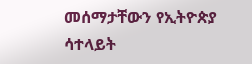መሰማታቸውን የኢትዮጵያ ሳተላይት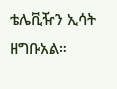ቴሌቪዥን ኢሳት ዘግቡአል።